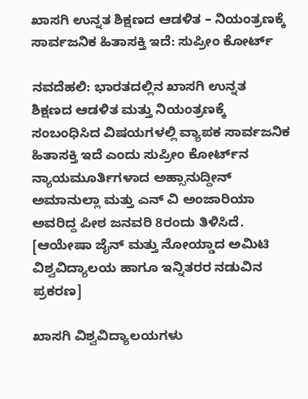ಖಾಸಗಿ ಉನ್ನತ ಶಿಕ್ಷಣದ ಆಡಳಿತ – ನಿಯಂತ್ರಣಕ್ಕೆ ಸಾರ್ವಜನಿಕ ಹಿತಾಸಕ್ತಿ ಇದೆ: ಸುಪ್ರೀಂ ಕೋರ್ಟ್

ನವದೆಹಲಿ: ಭಾರತದಲ್ಲಿನ ಖಾಸಗಿ ಉನ್ನತ ಶಿಕ್ಷಣದ ಆಡಳಿತ ಮತ್ತು ನಿಯಂತ್ರಣಕ್ಕೆ ಸಂಬಂಧಿಸಿದ ವಿಷಯಗಳಲ್ಲಿ ವ್ಯಾಪಕ ಸಾರ್ವಜನಿಕ ಹಿತಾಸಕ್ತಿ ಇದೆ ಎಂದು ಸುಪ್ರೀಂ ಕೋರ್ಟ್‌ನ ನ್ಯಾಯಮೂರ್ತಿಗಳಾದ ಅಹ್ಸಾನುದ್ದೀನ್ ಅಮಾನುಲ್ಲಾ ಮತ್ತು ಎನ್ ವಿ ಅಂಜಾರಿಯಾ ಅವರಿದ್ದ ಪೀಠ ಜನವರಿ 8ರಂದು ತಿಳಿಸಿದೆ. [ಆಯೇಷಾ ಜೈನ್ ಮತ್ತು ನೋಯ್ಡಾದ ಅಮಿಟಿ ವಿಶ್ವವಿದ್ಯಾಲಯ ಹಾಗೂ ಇನ್ನಿತರರ ನಡುವಿನ ಪ್ರಕರಣ]

ಖಾಸಗಿ ವಿಶ್ವವಿದ್ಯಾಲಯಗಳು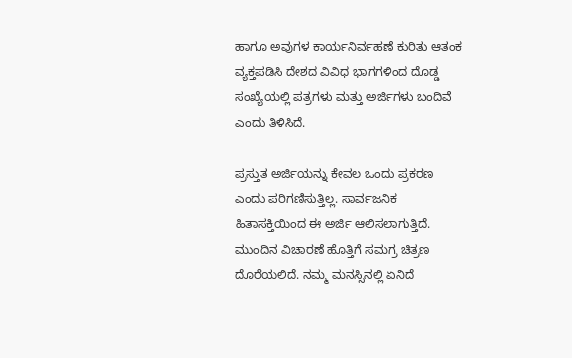ಹಾಗೂ ಅವುಗಳ ಕಾರ್ಯನಿರ್ವಹಣೆ ಕುರಿತು ಆತಂಕ ವ್ಯಕ್ತಪಡಿಸಿ ದೇಶದ ವಿವಿಧ ಭಾಗಗಳಿಂದ ದೊಡ್ಡ ಸಂಖ್ಯೆಯಲ್ಲಿ ಪತ್ರಗಳು ಮತ್ತು ಅರ್ಜಿಗಳು ಬಂದಿವೆ ಎಂದು ತಿಳಿಸಿದೆ.

ಪ್ರಸ್ತುತ ಅರ್ಜಿಯನ್ನು ಕೇವಲ ಒಂದು ಪ್ರಕರಣ ಎಂದು ಪರಿಗಣಿಸುತ್ತಿಲ್ಲ. ಸಾರ್ವಜನಿಕ ಹಿತಾಸಕ್ತಿಯಿಂದ ಈ ಅರ್ಜಿ ಆಲಿಸಲಾಗುತ್ತಿದೆ. ಮುಂದಿನ ವಿಚಾರಣೆ ಹೊತ್ತಿಗೆ ಸಮಗ್ರ ಚಿತ್ರಣ ದೊರೆಯಲಿದೆ. ನಮ್ಮ ಮನಸ್ಸಿನಲ್ಲಿ ಏನಿದೆ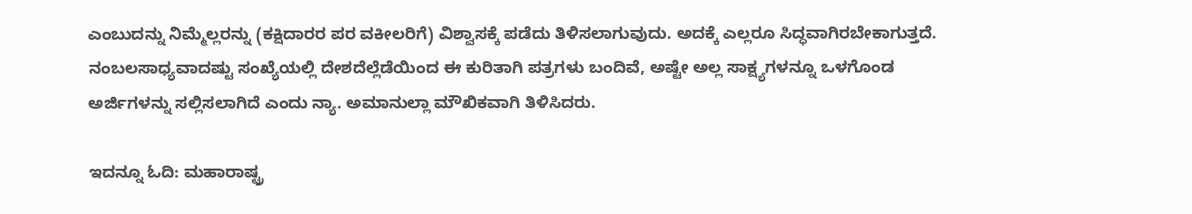ಎಂಬುದನ್ನು ನಿಮ್ಮೆಲ್ಲರನ್ನು (ಕಕ್ಷಿದಾರರ ಪರ ವಕೀಲರಿಗೆ) ವಿಶ್ವಾಸಕ್ಕೆ ಪಡೆದು ತಿಳಿಸಲಾಗುವುದು. ಅದಕ್ಕೆ ಎಲ್ಲರೂ ಸಿದ್ಧವಾಗಿರಬೇಕಾಗುತ್ತದೆ. ನಂಬಲಸಾಧ್ಯವಾದಷ್ಟು ಸಂಖ್ಯೆಯಲ್ಲಿ ದೇಶದೆಲ್ಲೆಡೆಯಿಂದ ಈ ಕುರಿತಾಗಿ ಪತ್ರಗಳು ಬಂದಿವೆ, ಅಷ್ಟೇ ಅಲ್ಲ ಸಾಕ್ಷ್ಯಗಳನ್ನೂ ಒಳಗೊಂಡ ಅರ್ಜಿಗಳನ್ನು ಸಲ್ಲಿಸಲಾಗಿದೆ ಎಂದು ನ್ಯಾ. ಅಮಾನುಲ್ಲಾ ಮೌಖಿಕವಾಗಿ ತಿಳಿಸಿದರು.

ಇದನ್ನೂ ಓದಿ: ಮಹಾರಾಷ್ಟ್ರ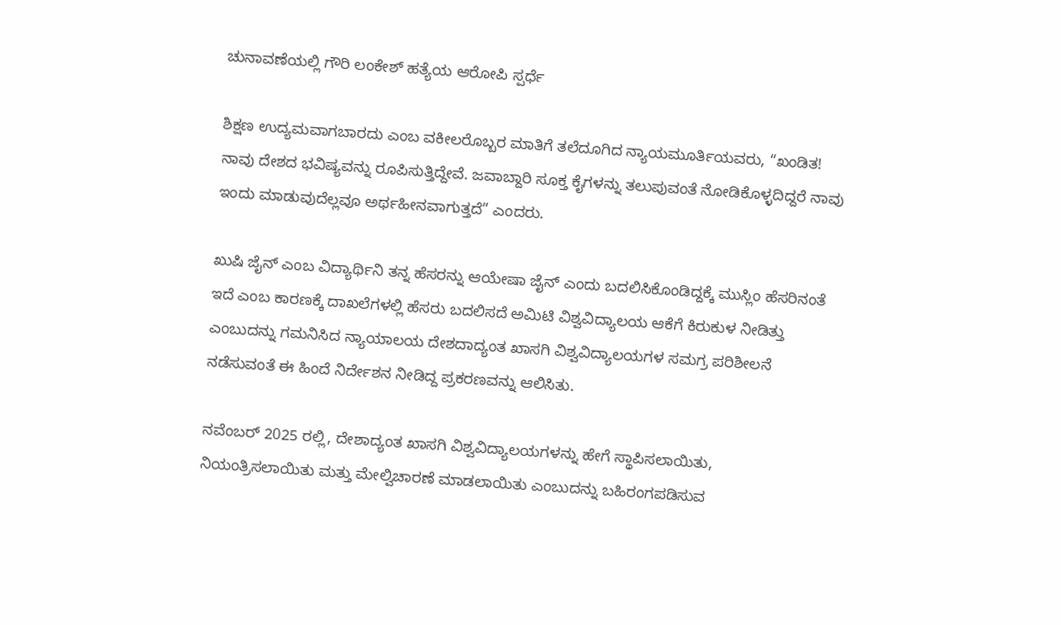ಚುನಾವಣೆಯಲ್ಲಿ ಗೌರಿ ಲಂಕೇಶ್ ಹತ್ಯೆಯ ಆರೋಪಿ ಸ್ಪರ್ಧೆ

ಶಿಕ್ಷಣ ಉದ್ಯಮವಾಗಬಾರದು ಎಂಬ ವಕೀಲರೊಬ್ಬರ ಮಾತಿಗೆ ತಲೆದೂಗಿದ ನ್ಯಾಯಮೂರ್ತಿಯವರು, “ಖಂಡಿತ! ನಾವು ದೇಶದ ಭವಿಷ್ಯವನ್ನು ರೂಪಿಸುತ್ತಿದ್ದೇವೆ. ಜವಾಬ್ದಾರಿ ಸೂಕ್ತ ಕೈಗಳನ್ನು ತಲುಪುವಂತೆ ನೋಡಿಕೊಳ್ಳದಿದ್ದರೆ ನಾವು ಇಂದು ಮಾಡುವುದೆಲ್ಲವೂ ಅರ್ಥಹೀನವಾಗುತ್ತದೆ” ಎಂದರು.

ಖುಷಿ ಜೈನ್‌ ಎಂಬ ವಿದ್ಯಾರ್ಥಿನಿ ತನ್ನ ಹೆಸರನ್ನು ಆಯೇಷಾ ಜೈನ್ ಎಂದು ಬದಲಿಸಿಕೊಂಡಿದ್ದಕ್ಕೆ ಮುಸ್ಲಿಂ ಹೆಸರಿನಂತೆ ಇದೆ ಎಂಬ ಕಾರಣಕ್ಕೆ ದಾಖಲೆಗಳಲ್ಲಿ ಹೆಸರು ಬದಲಿಸದೆ ಅಮಿಟಿ ವಿಶ್ವವಿದ್ಯಾಲಯ ಆಕೆಗೆ ಕಿರುಕುಳ ನೀಡಿತ್ತು ಎಂಬುದನ್ನು ಗಮನಿಸಿದ ನ್ಯಾಯಾಲಯ ದೇಶದಾದ್ಯಂತ ಖಾಸಗಿ ವಿಶ್ವವಿದ್ಯಾಲಯಗಳ ಸಮಗ್ರ ಪರಿಶೀಲನೆ ನಡೆಸುವಂತೆ ಈ ಹಿಂದೆ ನಿರ್ದೇಶನ ನೀಡಿದ್ದ ಪ್ರಕರಣವನ್ನು ಆಲಿಸಿತು.

ನವೆಂಬರ್ 2025 ರಲ್ಲಿ, ದೇಶಾದ್ಯಂತ ಖಾಸಗಿ ವಿಶ್ವವಿದ್ಯಾಲಯಗಳನ್ನು ಹೇಗೆ ಸ್ಥಾಪಿಸಲಾಯಿತು, ನಿಯಂತ್ರಿಸಲಾಯಿತು ಮತ್ತು ಮೇಲ್ವಿಚಾರಣೆ ಮಾಡಲಾಯಿತು ಎಂಬುದನ್ನು ಬಹಿರಂಗಪಡಿಸುವ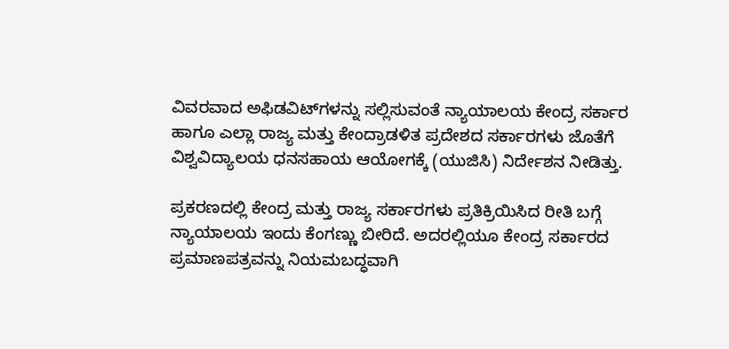ವಿವರವಾದ ಅಫಿಡವಿಟ್‌ಗಳನ್ನು ಸಲ್ಲಿಸುವಂತೆ ನ್ಯಾಯಾಲಯ ಕೇಂದ್ರ ಸರ್ಕಾರ ಹಾಗೂ ಎಲ್ಲಾ ರಾಜ್ಯ ಮತ್ತು ಕೇಂದ್ರಾಡಳಿತ ಪ್ರದೇಶದ ಸರ್ಕಾರಗಳು ಜೊತೆಗೆ ವಿಶ್ವವಿದ್ಯಾಲಯ ಧನಸಹಾಯ ಆಯೋಗಕ್ಕೆ (ಯುಜಿಸಿ) ನಿರ್ದೇಶನ ನೀಡಿತ್ತು.

ಪ್ರಕರಣದಲ್ಲಿ ಕೇಂದ್ರ ಮತ್ತು ರಾಜ್ಯ ಸರ್ಕಾರಗಳು ಪ್ರತಿಕ್ರಿಯಿಸಿದ ರೀತಿ ಬಗ್ಗೆ ನ್ಯಾಯಾಲಯ ಇಂದು ಕೆಂಗಣ್ಣು ಬೀರಿದೆ. ಅದರಲ್ಲಿಯೂ ಕೇಂದ್ರ ಸರ್ಕಾರದ ಪ್ರಮಾಣಪತ್ರವನ್ನು ನಿಯಮಬದ್ಧವಾಗಿ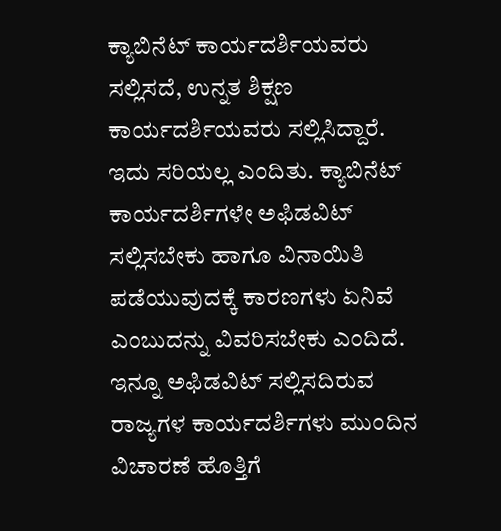ಕ್ಯಾಬಿನೆಟ್ ಕಾರ್ಯದರ್ಶಿಯವರು ಸಲ್ಲಿಸದೆ, ಉನ್ನತ ಶಿಕ್ಷಣ ಕಾರ್ಯದರ್ಶಿಯವರು ಸಲ್ಲಿಸಿದ್ದಾರೆ. ಇದು ಸರಿಯಲ್ಲ ಎಂದಿತು. ಕ್ಯಾಬಿನೆಟ್‌ ಕಾರ್ಯದರ್ಶಿಗಳೇ ಅಫಿಡವಿಟ್‌ ಸಲ್ಲಿಸಬೇಕು ಹಾಗೂ ವಿನಾಯಿತಿ ಪಡೆಯುವುದಕ್ಕೆ ಕಾರಣಗಳು ಏನಿವೆ ಎಂಬುದನ್ನು ವಿವರಿಸಬೇಕು ಎಂದಿದೆ. ಇನ್ನೂ ಅಫಿಡವಿಟ್‌ ಸಲ್ಲಿಸದಿರುವ ರಾಜ್ಯಗಳ ಕಾರ್ಯದರ್ಶಿಗಳು ಮುಂದಿನ ವಿಚಾರಣೆ ಹೊತ್ತಿಗೆ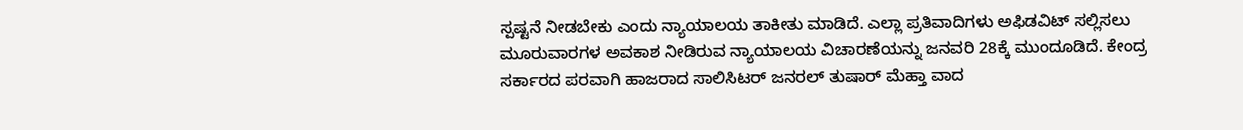ಸ್ಪಷ್ಟನೆ ನೀಡಬೇಕು ಎಂದು ನ್ಯಾಯಾಲಯ ತಾಕೀತು ಮಾಡಿದೆ. ಎಲ್ಲಾ ಪ್ರತಿವಾದಿಗಳು ಅಫಿಡವಿಟ್‌ ಸಲ್ಲಿಸಲು ಮೂರುವಾರಗಳ ಅವಕಾಶ ನೀಡಿರುವ ನ್ಯಾಯಾಲಯ ವಿಚಾರಣೆಯನ್ನು ಜನವರಿ 28ಕ್ಕೆ ಮುಂದೂಡಿದೆ. ಕೇಂದ್ರ ಸರ್ಕಾರದ ಪರವಾಗಿ ಹಾಜರಾದ ಸಾಲಿಸಿಟರ್ ಜನರಲ್ ತುಷಾರ್‌ ಮೆಹ್ತಾ ವಾದ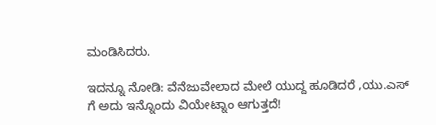ಮಂಡಿಸಿದರು.

ಇದನ್ನೂ ನೋಡಿ: ವೆನೆಜುವೇಲಾದ ಮೇಲೆ ಯುದ್ದ ಹೂಡಿದರೆ ,ಯು.ಎಸ್ ಗೆ ಅದು ಇನ್ನೊಂದು ವಿಯೇಟ್ನಾಂ ಆಗುತ್ತದೆ!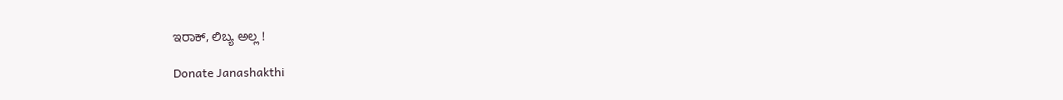ಇರಾಕ್, ಲಿಬ್ಯ ಅಲ್ಲ !

Donate Janashakthi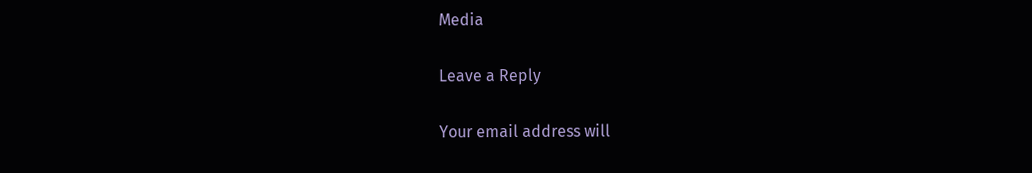Media

Leave a Reply

Your email address will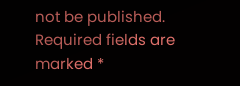not be published. Required fields are marked *